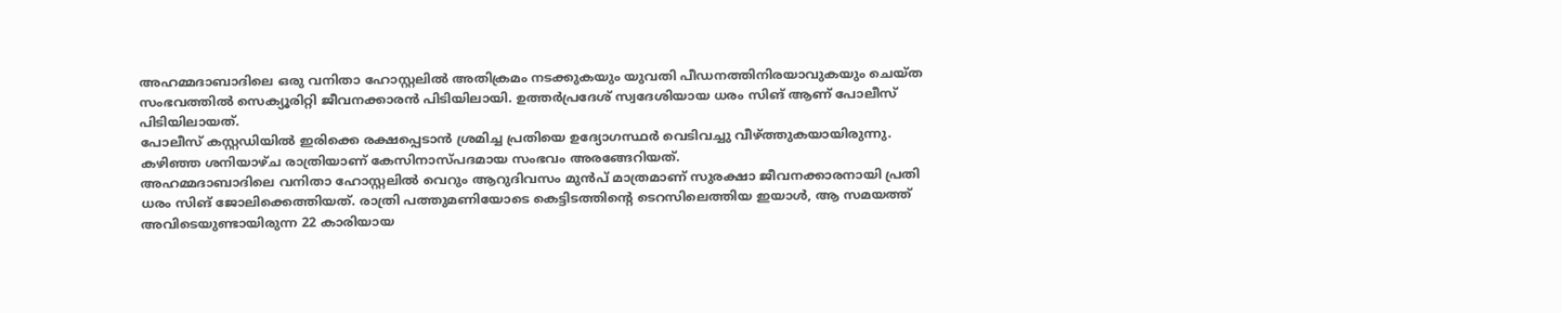അഹമ്മദാബാദിലെ ഒരു വനിതാ ഹോസ്റ്റലിൽ അതിക്രമം നടക്കുകയും യുവതി പീഡനത്തിനിരയാവുകയും ചെയ്ത സംഭവത്തിൽ സെക്യൂരിറ്റി ജീവനക്കാരൻ പിടിയിലായി. ഉത്തർപ്രദേശ് സ്വദേശിയായ ധരം സിങ് ആണ് പോലീസ് പിടിയിലായത്.
പോലീസ് കസ്റ്റഡിയിൽ ഇരിക്കെ രക്ഷപ്പെടാൻ ശ്രമിച്ച പ്രതിയെ ഉദ്യോഗസ്ഥർ വെടിവച്ചു വീഴ്ത്തുകയായിരുന്നു. കഴിഞ്ഞ ശനിയാഴ്ച രാത്രിയാണ് കേസിനാസ്പദമായ സംഭവം അരങ്ങേറിയത്.
അഹമ്മദാബാദിലെ വനിതാ ഹോസ്റ്റലിൽ വെറും ആറുദിവസം മുൻപ് മാത്രമാണ് സുരക്ഷാ ജീവനക്കാരനായി പ്രതി ധരം സിങ് ജോലിക്കെത്തിയത്. രാത്രി പത്തുമണിയോടെ കെട്ടിടത്തിന്റെ ടെറസിലെത്തിയ ഇയാൾ, ആ സമയത്ത് അവിടെയുണ്ടായിരുന്ന 22 കാരിയായ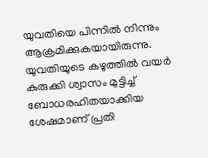യുവതിയെ പിന്നിൽ നിന്നും ആക്രമിക്കുകയായിരുന്നു.
യുവതിയുടെ കഴുത്തിൽ വയർ കുരുക്കി ശ്വാസം മുട്ടിച്ച് ബോധരഹിതയാക്കിയ ശേഷമാണ് പ്രതി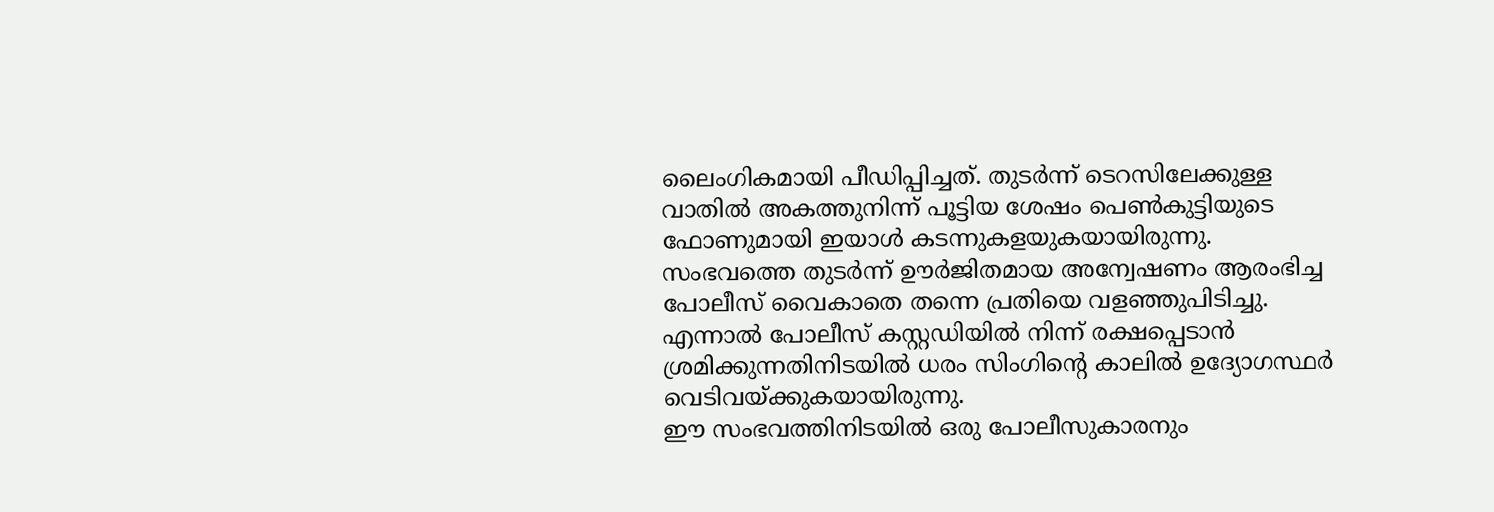ലൈംഗികമായി പീഡിപ്പിച്ചത്. തുടർന്ന് ടെറസിലേക്കുള്ള വാതിൽ അകത്തുനിന്ന് പൂട്ടിയ ശേഷം പെൺകുട്ടിയുടെ ഫോണുമായി ഇയാൾ കടന്നുകളയുകയായിരുന്നു.
സംഭവത്തെ തുടർന്ന് ഊർജിതമായ അന്വേഷണം ആരംഭിച്ച പോലീസ് വൈകാതെ തന്നെ പ്രതിയെ വളഞ്ഞുപിടിച്ചു. എന്നാൽ പോലീസ് കസ്റ്റഡിയിൽ നിന്ന് രക്ഷപ്പെടാൻ ശ്രമിക്കുന്നതിനിടയിൽ ധരം സിംഗിന്റെ കാലിൽ ഉദ്യോഗസ്ഥർ വെടിവയ്ക്കുകയായിരുന്നു.
ഈ സംഭവത്തിനിടയിൽ ഒരു പോലീസുകാരനും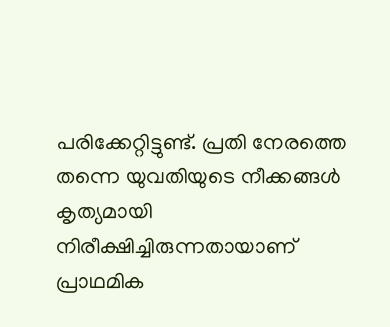പരിക്കേറ്റിട്ടുണ്ട്. പ്രതി നേരത്തെ തന്നെ യുവതിയുടെ നീക്കങ്ങൾ കൃത്യമായി നിരീക്ഷിച്ചിരുന്നതായാണ് പ്രാഥമിക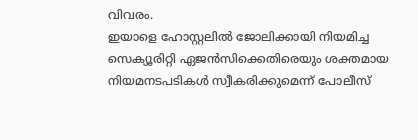വിവരം.
ഇയാളെ ഹോസ്റ്റലിൽ ജോലിക്കായി നിയമിച്ച സെക്യൂരിറ്റി ഏജൻസിക്കെതിരെയും ശക്തമായ നിയമനടപടികൾ സ്വീകരിക്കുമെന്ന് പോലീസ്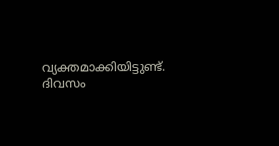വ്യക്തമാക്കിയിട്ടുണ്ട്.
ദിവസം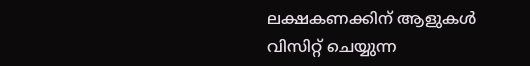ലക്ഷകണക്കിന് ആളുകൾ വിസിറ്റ് ചെയ്യുന്ന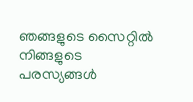ഞങ്ങളുടെ സൈറ്റിൽ നിങ്ങളുടെ പരസ്യങ്ങൾ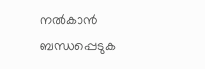നൽകാൻ ബന്ധപ്പെടുക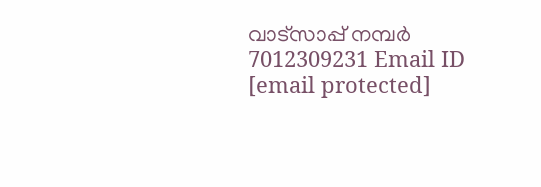വാട്സാപ്പ് നമ്പർ 7012309231 Email ID [email protected]